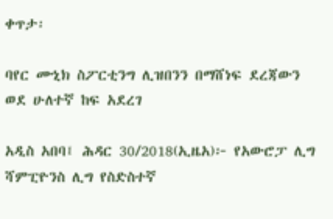ቀጥታ፡

ባየር ሙኒክ ስፖርቲንግ ሊዝበንን በማሸነፍ ደረጃውን ወደ ሁለተኛ ከፍ አደረገ

አዲስ አበባ፤ ሕዳር 30/2018(ኢዜአ)፦ የአውሮፓ ሊግ ሻምፒዮንስ ሊግ የስድስተኛ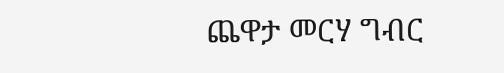ጨዋታ መርሃ ግብር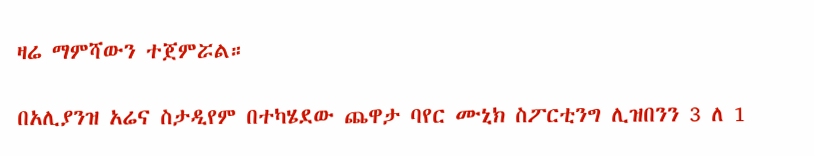ዛሬ ማምሻውን ተጀምሯል።

በአሊያንዝ አሬና ስታዲየም በተካሄደው ጨዋታ ባየር ሙኒክ ስፖርቲንግ ሊዝበንን 3 ለ 1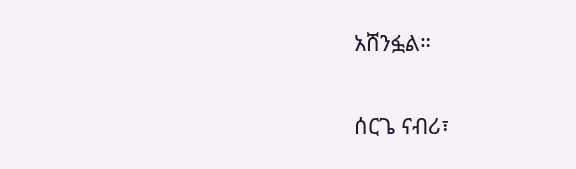አሸንፏል።

ሰርጌ ናብሪ፣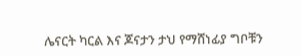ሌናርት ካርል እና ጆናታን ታህ የማሸነፊያ ግቦቹን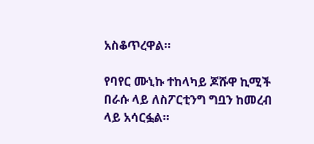አስቆጥረዋል።

የባየር ሙኒኩ ተከላካይ ጆሹዋ ኪሚች በራሱ ላይ ለስፖርቲንግ ግቧን ከመረብ ላይ አሳርፏል።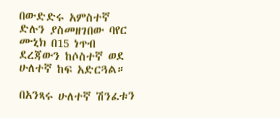በውድድሩ አምስተኛ ድሉን ያስመዘገበው ባየር ሙኒክ በ15 ነጥብ ደረጃውን ከሶስተኛ ወደ ሁለተኛ ከፍ አድርጓል።

በአንጻሩ ሁለተኛ ሽንፈቱን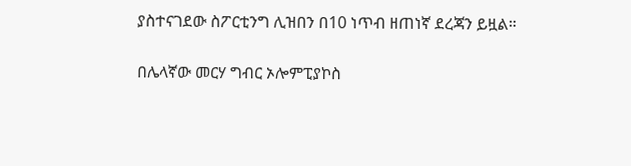ያስተናገደው ስፖርቲንግ ሊዝበን በ10 ነጥብ ዘጠነኛ ደረጃን ይዟል።

በሌላኛው መርሃ ግብር ኦሎምፒያኮስ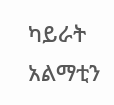ካይራት አልማቲን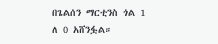በጌልሰን ማርቲንስ ጎል 1 ለ 0 አሸንፏል።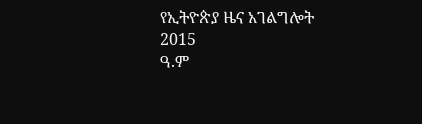የኢትዮጵያ ዜና አገልግሎት
2015
ዓ.ም